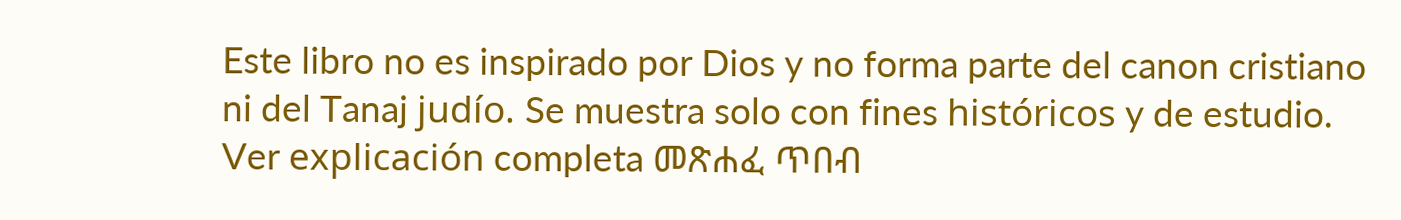Este libro no es inspirado por Dios y no forma parte del canon cristiano ni del Tanaj judío. Se muestra solo con fines históricos y de estudio. Ver explicación completa መጽሐፈ ጥበብ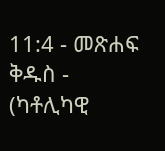11:4 - መጽሐፍ ቅዱስ - (ካቶሊካዊ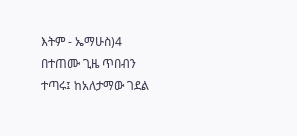እትም - ኤማሁስ)4 በተጠሙ ጊዜ ጥበብን ተጣሩ፤ ከአለታማው ገደል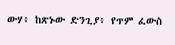ውሃ፥ ከጽኑው ድንጊያ፥ የጥም ፈውስ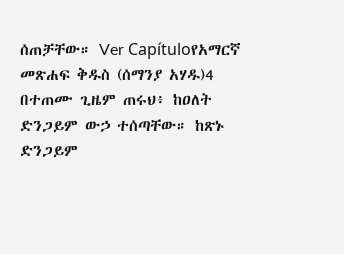ሰጠቻቸው። Ver Capítuloየአማርኛ መጽሐፍ ቅዱስ (ሰማንያ አሃዱ)4 በተጠሙ ጊዜም ጠሩህ፥ ከዐለት ድንጋይም ውኃ ተሰጣቸው። ከጽኑ ድንጋይም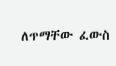ለጥማቸው ፈውስ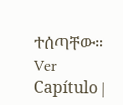ተሰጣቸው። Ver Capítulo |